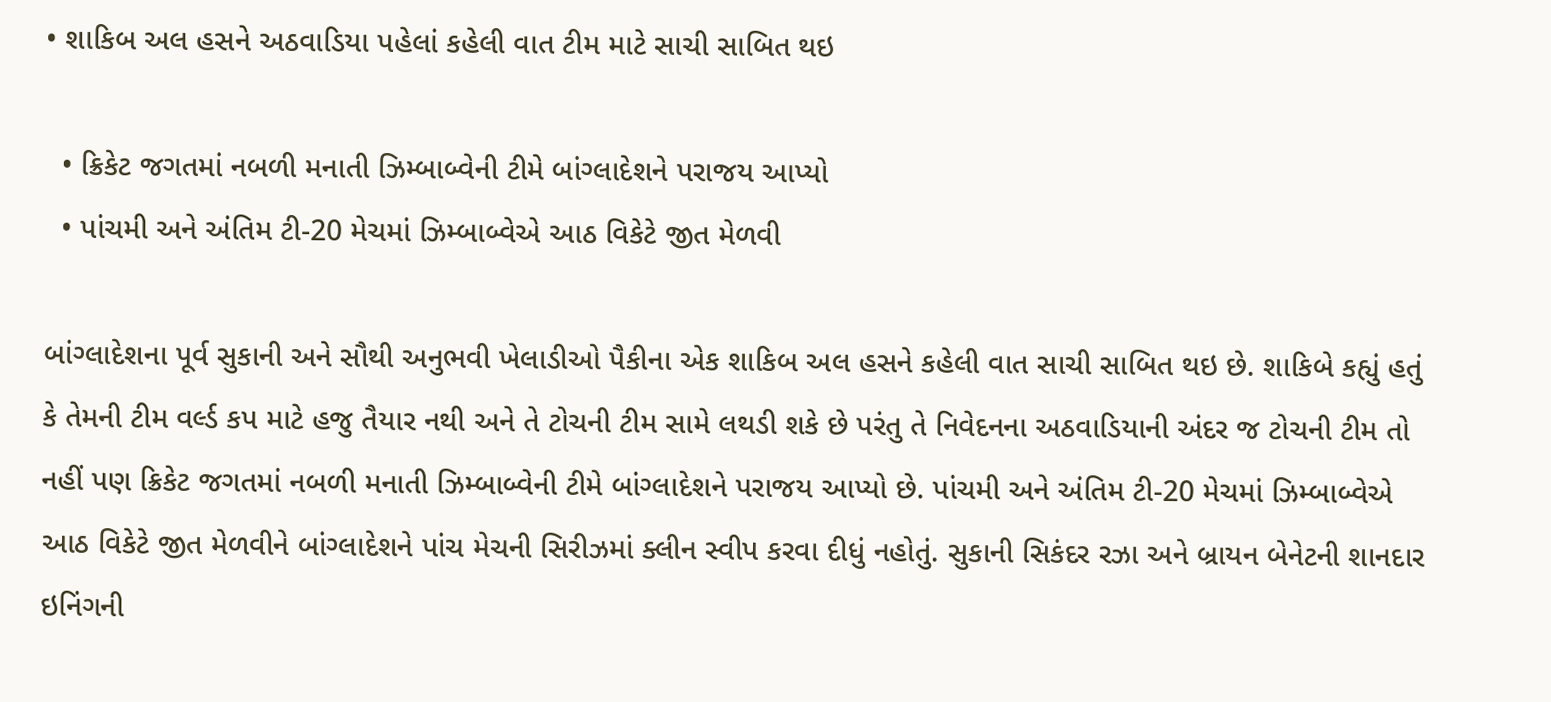• શાકિબ અલ હસને અઠવાડિયા પહેલાં કહેલી વાત ટીમ માટે સાચી સાબિત થઇ

  • ક્રિકેટ જગતમાં નબળી મનાતી ઝિમ્બાબ્વેની ટીમે બાંગ્લાદેશને પરાજય આપ્યો
  • પાંચમી અને અંતિમ ટી-20 મેચમાં ઝિમ્બાબ્વેએ આઠ વિકેટે જીત મેળવી

બાંગ્લાદેશના પૂર્વ સુકાની અને સૌથી અનુભવી ખેલાડીઓ પૈકીના એક શાકિબ અલ હસને કહેલી વાત સાચી સાબિત થઇ છે. શાકિબે કહ્યું હતું કે તેમની ટીમ વર્લ્ડ કપ માટે હજુ તૈયાર નથી અને તે ટોચની ટીમ સામે લથડી શકે છે પરંતુ તે નિવેદનના અઠવાડિયાની અંદર જ ટોચની ટીમ તો નહીં પણ ક્રિકેટ જગતમાં નબળી મનાતી ઝિમ્બાબ્વેની ટીમે બાંગ્લાદેશને પરાજય આપ્યો છે. પાંચમી અને અંતિમ ટી-20 મેચમાં ઝિમ્બાબ્વેએ આઠ વિકેટે જીત મેળવીને બાંગ્લાદેશને પાંચ મેચની સિરીઝમાં ક્લીન સ્વીપ કરવા દીધું નહોતું. સુકાની સિકંદર રઝા અને બ્રાયન બેનેટની શાનદાર ઇનિંગની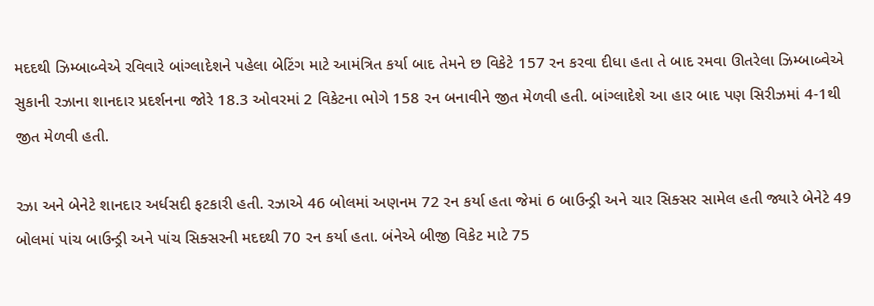મદદથી ઝિમ્બાબ્વેએ રવિવારે બાંગ્લાદેશને પહેલા બેટિંગ માટે આમંત્રિત કર્યા બાદ તેમને છ વિકેટે 157 રન કરવા દીધા હતા તે બાદ રમવા ઊતરેલા ઝિમ્બાબ્વેએ સુકાની રઝાના શાનદાર પ્રદર્શનના જોરે 18.3 ઓવરમાં 2 વિકેટના ભોગે 158 રન બનાવીને જીત મેળવી હતી. બાંગ્લાદેશે આ હાર બાદ પણ સિરીઝમાં 4-1થી જીત મેળવી હતી.

રઝા અને બેનેટે શાનદાર અર્ધસદી ફટકારી હતી. રઝાએ 46 બોલમાં અણનમ 72 રન કર્યા હતા જેમાં 6 બાઉન્ડ્રી અને ચાર સિક્સર સામેલ હતી જ્યારે બેનેટે 49 બોલમાં પાંચ બાઉન્ડ્રી અને પાંચ સિક્સરની મદદથી 70 રન કર્યા હતા. બંનેએ બીજી વિકેટ માટે 75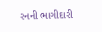રનની ભાગીદારી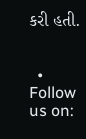કરી હતી.


  • Follow us on: